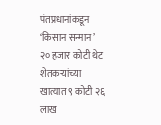पंतप्रधानांकडून ‘किसान सन्मान’
२० हजार कोटी थेट शेतकऱ्यांच्या खात्यात ९ कोटी २६ लाख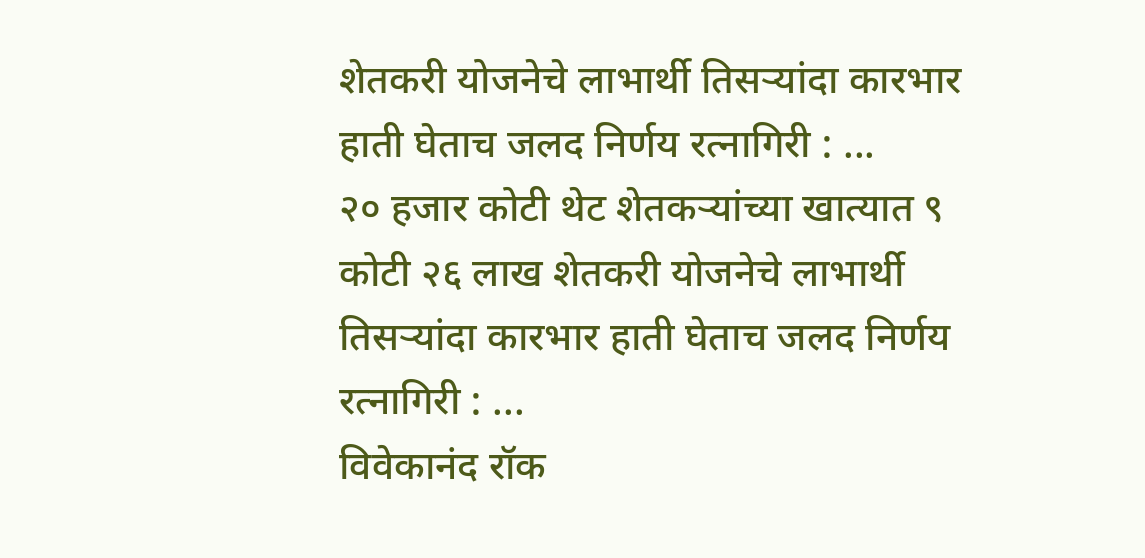शेतकरी योजनेचे लाभार्थी तिसऱ्यांदा कारभार हाती घेताच जलद निर्णय रत्नागिरी : ...
२० हजार कोटी थेट शेतकऱ्यांच्या खात्यात ९ कोटी २६ लाख शेतकरी योजनेचे लाभार्थी तिसऱ्यांदा कारभार हाती घेताच जलद निर्णय रत्नागिरी : ...
विवेकानंद रॉक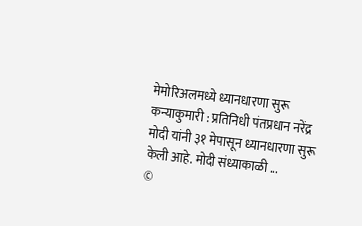मेमोरिअलमध्ये ध्यानधारणा सुरू कन्याकुमारी : प्रतिनिधी पंतप्रधान नरेंद्र मोदी यांनी ३१ मेपासून ध्यानधारणा सुरू केली आहे. मोदी संध्याकाळी ...
©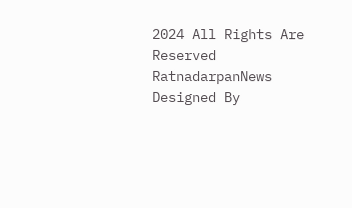2024 All Rights Are Reserved RatnadarpanNews Designed By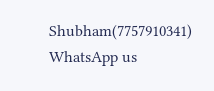Shubham(7757910341)
WhatsApp us